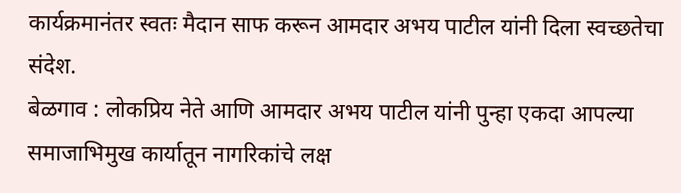कार्यक्रमानंतर स्वतः मैदान साफ करून आमदार अभय पाटील यांनी दिला स्वच्छतेचा संदेश.
बेळगाव : लोकप्रिय नेते आणि आमदार अभय पाटील यांनी पुन्हा एकदा आपल्या समाजाभिमुख कार्यातून नागरिकांचे लक्ष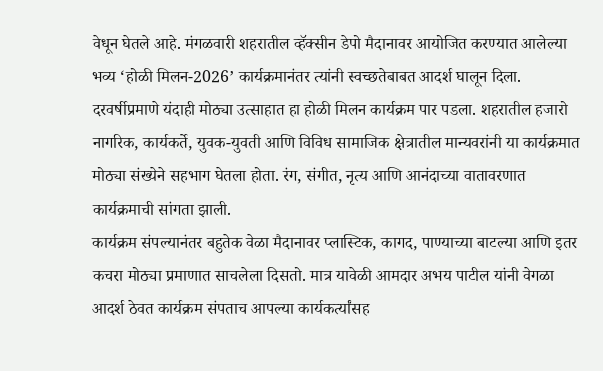वेधून घेतले आहे. मंगळवारी शहरातील व्हॅक्सीन डेपो मैदानावर आयोजित करण्यात आलेल्या भव्य ‘होळी मिलन-2026’ कार्यक्रमानंतर त्यांनी स्वच्छतेबाबत आदर्श घालून दिला.
दरवर्षीप्रमाणे यंदाही मोठ्या उत्साहात हा होळी मिलन कार्यक्रम पार पडला. शहरातील हजारो नागरिक, कार्यकर्ते, युवक-युवती आणि विविध सामाजिक क्षेत्रातील मान्यवरांनी या कार्यक्रमात मोठ्या संख्येने सहभाग घेतला होता. रंग, संगीत, नृत्य आणि आनंदाच्या वातावरणात कार्यक्रमाची सांगता झाली.
कार्यक्रम संपल्यानंतर बहुतेक वेळा मैदानावर प्लास्टिक, कागद, पाण्याच्या बाटल्या आणि इतर कचरा मोठ्या प्रमाणात साचलेला दिसतो. मात्र यावेळी आमदार अभय पाटील यांनी वेगळा आदर्श ठेवत कार्यक्रम संपताच आपल्या कार्यकर्त्यांसह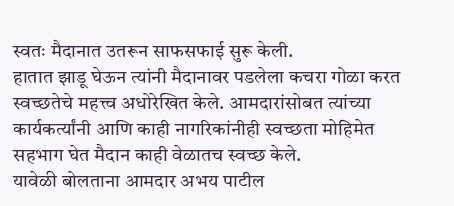स्वतः मैदानात उतरून साफसफाई सुरू केली.
हातात झाडू घेऊन त्यांनी मैदानावर पडलेला कचरा गोळा करत स्वच्छतेचे महत्त्व अधोरेखित केले. आमदारांसोबत त्यांच्या कार्यकर्त्यांनी आणि काही नागरिकांनीही स्वच्छता मोहिमेत सहभाग घेत मैदान काही वेळातच स्वच्छ केले.
यावेळी बोलताना आमदार अभय पाटील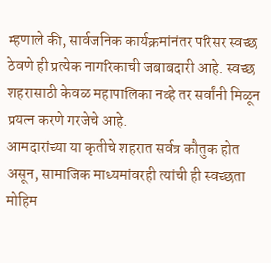म्हणाले की, सार्वजनिक कार्यक्रमांनंतर परिसर स्वच्छ ठेवणे ही प्रत्येक नागरिकाची जबाबदारी आहे. स्वच्छ शहरासाठी केवळ महापालिका नव्हे तर सर्वांनी मिळून प्रयत्न करणे गरजेचे आहे.
आमदारांच्या या कृतीचे शहरात सर्वत्र कौतुक होत असून, सामाजिक माध्यमांवरही त्यांची ही स्वच्छता मोहिम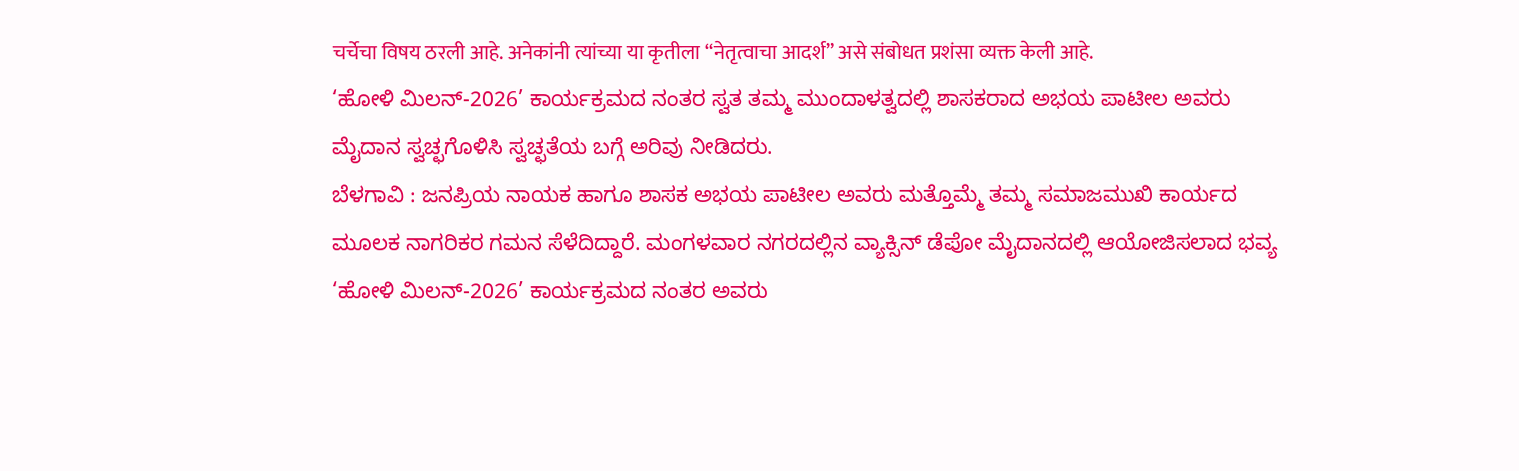चर्चेचा विषय ठरली आहे. अनेकांनी त्यांच्या या कृतीला “नेतृत्वाचा आदर्श” असे संबोधत प्रशंसा व्यक्त केली आहे.
‘ಹೋಳಿ ಮಿಲನ್-2026’ ಕಾರ್ಯಕ್ರಮದ ನಂತರ ಸ್ವತ ತಮ್ಮ ಮುಂದಾಳತ್ವದಲ್ಲಿ ಶಾಸಕರಾದ ಅಭಯ ಪಾಟೀಲ ಅವರು ಮೈದಾನ ಸ್ವಚ್ಛಗೊಳಿಸಿ ಸ್ವಚ್ಛತೆಯ ಬಗ್ಗೆ ಅರಿವು ನೀಡಿದರು.
ಬೆಳಗಾವಿ : ಜನಪ್ರಿಯ ನಾಯಕ ಹಾಗೂ ಶಾಸಕ ಅಭಯ ಪಾಟೀಲ ಅವರು ಮತ್ತೊಮ್ಮೆ ತಮ್ಮ ಸಮಾಜಮುಖಿ ಕಾರ್ಯದ ಮೂಲಕ ನಾಗರಿಕರ ಗಮನ ಸೆಳೆದಿದ್ದಾರೆ. ಮಂಗಳವಾರ ನಗರದಲ್ಲಿನ ವ್ಯಾಕ್ಸಿನ್ ಡೆಪೋ ಮೈದಾನದಲ್ಲಿ ಆಯೋಜಿಸಲಾದ ಭವ್ಯ ‘ಹೋಳಿ ಮಿಲನ್-2026’ ಕಾರ್ಯಕ್ರಮದ ನಂತರ ಅವರು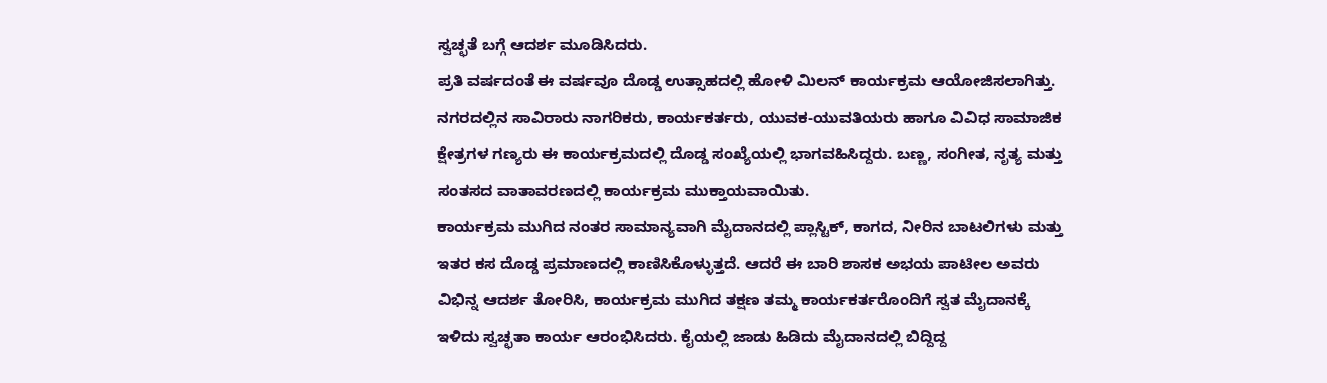ಸ್ವಚ್ಛತೆ ಬಗ್ಗೆ ಆದರ್ಶ ಮೂಡಿಸಿದರು.
ಪ್ರತಿ ವರ್ಷದಂತೆ ಈ ವರ್ಷವೂ ದೊಡ್ಡ ಉತ್ಸಾಹದಲ್ಲಿ ಹೋಳಿ ಮಿಲನ್ ಕಾರ್ಯಕ್ರಮ ಆಯೋಜಿಸಲಾಗಿತ್ತು. ನಗರದಲ್ಲಿನ ಸಾವಿರಾರು ನಾಗರಿಕರು, ಕಾರ್ಯಕರ್ತರು, ಯುವಕ-ಯುವತಿಯರು ಹಾಗೂ ವಿವಿಧ ಸಾಮಾಜಿಕ ಕ್ಷೇತ್ರಗಳ ಗಣ್ಯರು ಈ ಕಾರ್ಯಕ್ರಮದಲ್ಲಿ ದೊಡ್ಡ ಸಂಖ್ಯೆಯಲ್ಲಿ ಭಾಗವಹಿಸಿದ್ದರು. ಬಣ್ಣ, ಸಂಗೀತ, ನೃತ್ಯ ಮತ್ತು ಸಂತಸದ ವಾತಾವರಣದಲ್ಲಿ ಕಾರ್ಯಕ್ರಮ ಮುಕ್ತಾಯವಾಯಿತು.
ಕಾರ್ಯಕ್ರಮ ಮುಗಿದ ನಂತರ ಸಾಮಾನ್ಯವಾಗಿ ಮೈದಾನದಲ್ಲಿ ಪ್ಲಾಸ್ಟಿಕ್, ಕಾಗದ, ನೀರಿನ ಬಾಟಲಿಗಳು ಮತ್ತು ಇತರ ಕಸ ದೊಡ್ಡ ಪ್ರಮಾಣದಲ್ಲಿ ಕಾಣಿಸಿಕೊಳ್ಳುತ್ತದೆ. ಆದರೆ ಈ ಬಾರಿ ಶಾಸಕ ಅಭಯ ಪಾಟೀಲ ಅವರು ವಿಭಿನ್ನ ಆದರ್ಶ ತೋರಿಸಿ, ಕಾರ್ಯಕ್ರಮ ಮುಗಿದ ತಕ್ಷಣ ತಮ್ಮ ಕಾರ್ಯಕರ್ತರೊಂದಿಗೆ ಸ್ವತ ಮೈದಾನಕ್ಕೆ ಇಳಿದು ಸ್ವಚ್ಛತಾ ಕಾರ್ಯ ಆರಂಭಿಸಿದರು. ಕೈಯಲ್ಲಿ ಜಾಡು ಹಿಡಿದು ಮೈದಾನದಲ್ಲಿ ಬಿದ್ದಿದ್ದ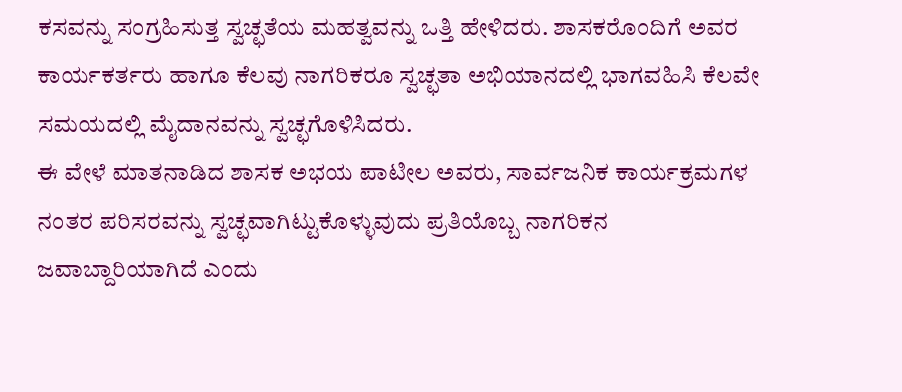ಕಸವನ್ನು ಸಂಗ್ರಹಿಸುತ್ತ ಸ್ವಚ್ಛತೆಯ ಮಹತ್ವವನ್ನು ಒತ್ತಿ ಹೇಳಿದರು. ಶಾಸಕರೊಂದಿಗೆ ಅವರ ಕಾರ್ಯಕರ್ತರು ಹಾಗೂ ಕೆಲವು ನಾಗರಿಕರೂ ಸ್ವಚ್ಛತಾ ಅಭಿಯಾನದಲ್ಲಿ ಭಾಗವಹಿಸಿ ಕೆಲವೇ ಸಮಯದಲ್ಲಿ ಮೈದಾನವನ್ನು ಸ್ವಚ್ಛಗೊಳಿಸಿದರು.
ಈ ವೇಳೆ ಮಾತನಾಡಿದ ಶಾಸಕ ಅಭಯ ಪಾಟೀಲ ಅವರು, ಸಾರ್ವಜನಿಕ ಕಾರ್ಯಕ್ರಮಗಳ ನಂತರ ಪರಿಸರವನ್ನು ಸ್ವಚ್ಛವಾಗಿಟ್ಟುಕೊಳ್ಳುವುದು ಪ್ರತಿಯೊಬ್ಬ ನಾಗರಿಕನ ಜವಾಬ್ದಾರಿಯಾಗಿದೆ ಎಂದು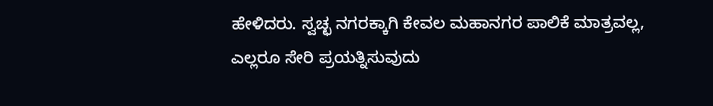ಹೇಳಿದರು. ಸ್ವಚ್ಛ ನಗರಕ್ಕಾಗಿ ಕೇವಲ ಮಹಾನಗರ ಪಾಲಿಕೆ ಮಾತ್ರವಲ್ಲ, ಎಲ್ಲರೂ ಸೇರಿ ಪ್ರಯತ್ನಿಸುವುದು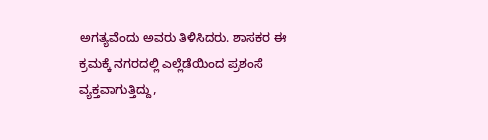ಅಗತ್ಯವೆಂದು ಅವರು ತಿಳಿಸಿದರು. ಶಾಸಕರ ಈ ಕ್ರಮಕ್ಕೆ ನಗರದಲ್ಲಿ ಎಲ್ಲೆಡೆಯಿಂದ ಪ್ರಶಂಸೆ ವ್ಯಕ್ತವಾಗುತ್ತಿದ್ದು,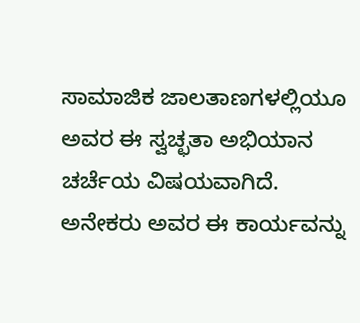ಸಾಮಾಜಿಕ ಜಾಲತಾಣಗಳಲ್ಲಿಯೂ ಅವರ ಈ ಸ್ವಚ್ಛತಾ ಅಭಿಯಾನ ಚರ್ಚೆಯ ವಿಷಯವಾಗಿದೆ. ಅನೇಕರು ಅವರ ಈ ಕಾರ್ಯವನ್ನು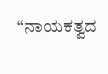“ನಾಯಕತ್ವದ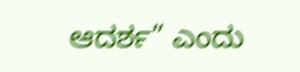ಆದರ್ಶ” ಎಂದು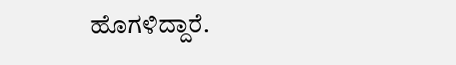ಹೊಗಳಿದ್ದಾರೆ.